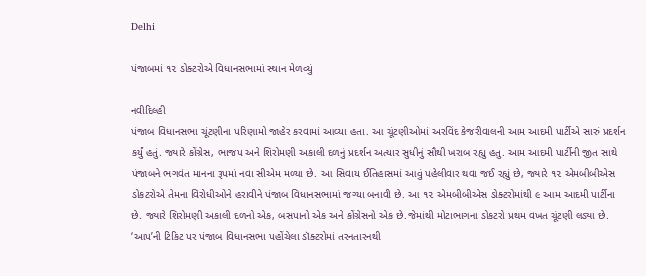Delhi

પંજાબમાં ૧૨ ડોક્ટરોએ વિધાનસભામાં સ્થાન મેળવ્યું

નવીદિલ્હી
પંજાબ વિધાનસભા ચૂંટણીના પરિણામો જાહેર કરવામાં આવ્યા હતા. આ ચૂંટણીઓમાં અરવિંદ કેજરીવાલની આમ આદમી પાર્ટીએ સારું પ્રદર્શન કર્યું હતું. જ્યારે કોંગ્રેસ, ભાજપ અને શિરોમણી અકાલી દળનું પ્રદર્શન અત્યાર સુધીનું સૌથી ખરાબ રહ્યુ હતુ. આમ આદમી પાર્ટીની જીત સાથે પંજાબને ભગવંત માનના રૂપમાં નવા સીએમ મળ્યા છે. આ સિવાય ઈતિહાસમાં આવું પહેલીવાર થવા જઈ રહ્યું છે, જ્યારે ૧૨ એમબીબીએસ ડોકટરોએ તેમના વિરોધીઓને હરાવીને પંજાબ વિધાનસભામાં જગ્યા બનાવી છે. આ ૧૨ એમબીબીએસ ડોક્ટરોમાંથી ૯ આમ આદમી પાર્ટીના છે. જ્યારે શિરોમણી અકાલી દળનો એક, બસપાનો એક અને કોંગ્રેસનો એક છે.જેમાંથી મોટાભાગના ડોકટરો પ્રથમ વખત ચૂંટણી લડ્યા છે. ‘આપ’ની ટિકિટ પર પંજાબ વિધાનસભા પહોંચેલા ડૉક્ટરોમાં તરનતારનથી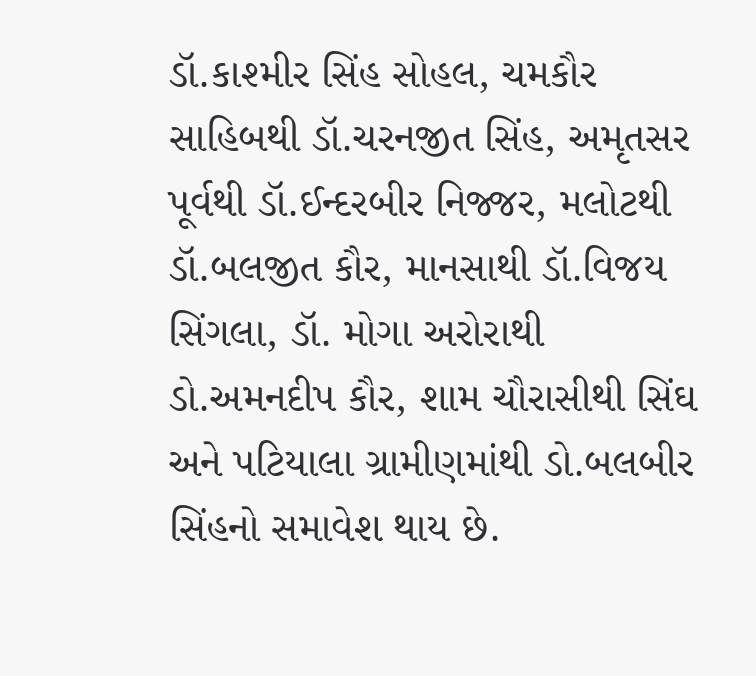ડૉ.કાશ્મીર સિંહ સોહલ, ચમકૌર સાહિબથી ડૉ.ચરનજીત સિંહ, અમૃતસર પૂર્વથી ડૉ.ઈન્દરબીર નિજ્જર, મલોટથી ડૉ.બલજીત કૌર, માનસાથી ડૉ.વિજય સિંગલા, ડૉ. મોગા અરોરાથી ડો.અમનદીપ કૌર, શામ ચૌરાસીથી સિંઘ અને પટિયાલા ગ્રામીણમાંથી ડો.બલબીર સિંહનો સમાવેશ થાય છે.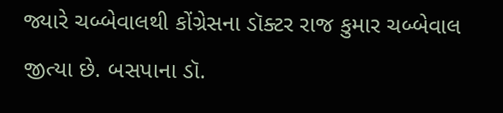જ્યારે ચબ્બેવાલથી કોંગ્રેસના ડૉક્ટર રાજ કુમાર ચબ્બેવાલ જીત્યા છે. બસપાના ડૉ.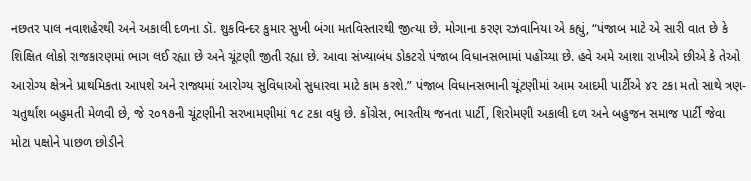નછતર પાલ નવાશહેરથી અને અકાલી દળના ડૉ. શુકવિન્દર કુમાર સુખી બંગા મતવિસ્તારથી જીત્યા છે. મોગાના કરણ રઝવાનિયા એ કહ્યું, “પંજાબ માટે એ સારી વાત છે કે શિક્ષિત લોકો રાજકારણમાં ભાગ લઈ રહ્યા છે અને ચૂંટણી જીતી રહ્યા છે. આવા સંખ્યાબંધ ડોકટરો પંજાબ વિધાનસભામાં પહોંચ્યા છે. હવે અમે આશા રાખીએ છીએ કે તેઓ આરોગ્ય ક્ષેત્રને પ્રાથમિકતા આપશે અને રાજ્યમાં આરોગ્ય સુવિધાઓ સુધારવા માટે કામ કરશે.” પંજાબ વિધાનસભાની ચૂંટણીમાં આમ આદમી પાર્ટીએ ૪૨ ટકા મતો સાથે ત્રણ-ચતુર્થાંશ બહુમતી મેળવી છે, જે ૨૦૧૭ની ચૂંટણીની સરખામણીમાં ૧૮ ટકા વધુ છે. કોંગ્રેસ, ભારતીય જનતા પાર્ટી, શિરોમણી અકાલી દળ અને બહુજન સમાજ પાર્ટી જેવા મોટા પક્ષોને પાછળ છોડીને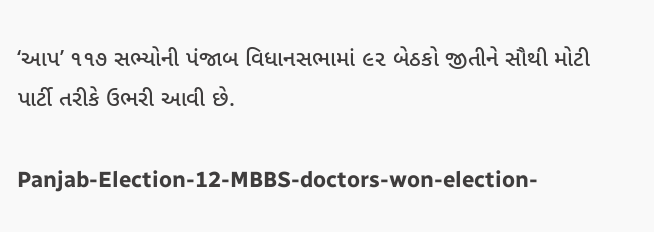‘આપ’ ૧૧૭ સભ્યોની પંજાબ વિધાનસભામાં ૯૨ બેઠકો જીતીને સૌથી મોટી પાર્ટી તરીકે ઉભરી આવી છે.

Panjab-Election-12-MBBS-doctors-won-election-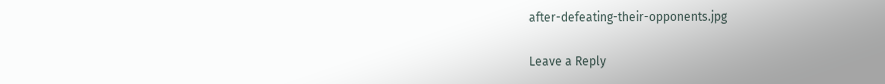after-defeating-their-opponents.jpg

Leave a Reply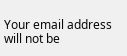Your email address will not be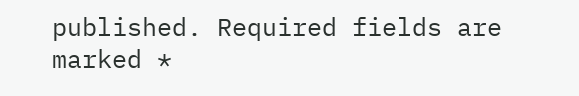published. Required fields are marked *